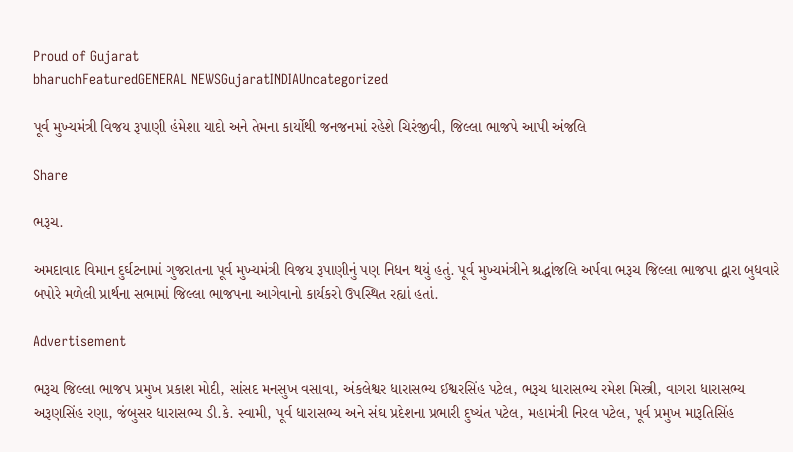Proud of Gujarat
bharuchFeaturedGENERAL NEWSGujaratINDIAUncategorized

પૂર્વ મુખ્યમંત્રી વિજય રૂપાણી હંમેશા યાદો અને તેમના કાર્યોથી જનજનમાં રહેશે ચિરંજીવી, જિલ્લા ભાજપે આપી અંજલિ

Share

ભરૂચ.

અમદાવાદ વિમાન દુર્ઘટનામાં ગુજરાતના પૂર્વ મુખ્યમંત્રી વિજય રૂપાણીનું પણ નિધન થયું હતું. પૂર્વ મુખ્યમંત્રીને શ્રદ્ધાંજલિ અર્પવા ભરૂચ જિલ્લા ભાજપા દ્વારા બુધવારે બપોરે મળેલી પ્રાર્થના સભામાં જિલ્લા ભાજપના આગેવાનો કાર્યકરો ઉપસ્થિત રહ્યાં હતાં.

Advertisement

ભરૂચ જિલ્લા ભાજપ પ્રમુખ પ્રકાશ મોદી, સાંસદ મનસુખ વસાવા, અંકલેશ્વર ધારાસભ્ય ઈશ્વરસિંહ પટેલ, ભરૂચ ધારાસભ્ય રમેશ મિસ્ત્રી, વાગરા ધારાસભ્ય અરૂણસિંહ રણા, જંબુસર ધારાસભ્ય ડી.કે. સ્વામી, પૂર્વ ધારાસભ્ય અને સંઘ પ્રદેશના પ્રભારી દુષ્યંત પટેલ, મહામંત્રી નિરલ પટેલ, પૂર્વ પ્રમુખ મારૂતિસિંહ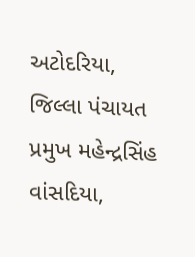અટોદરિયા, જિલ્લા પંચાયત પ્રમુખ મહેન્દ્રસિંહ વાંસદિયા,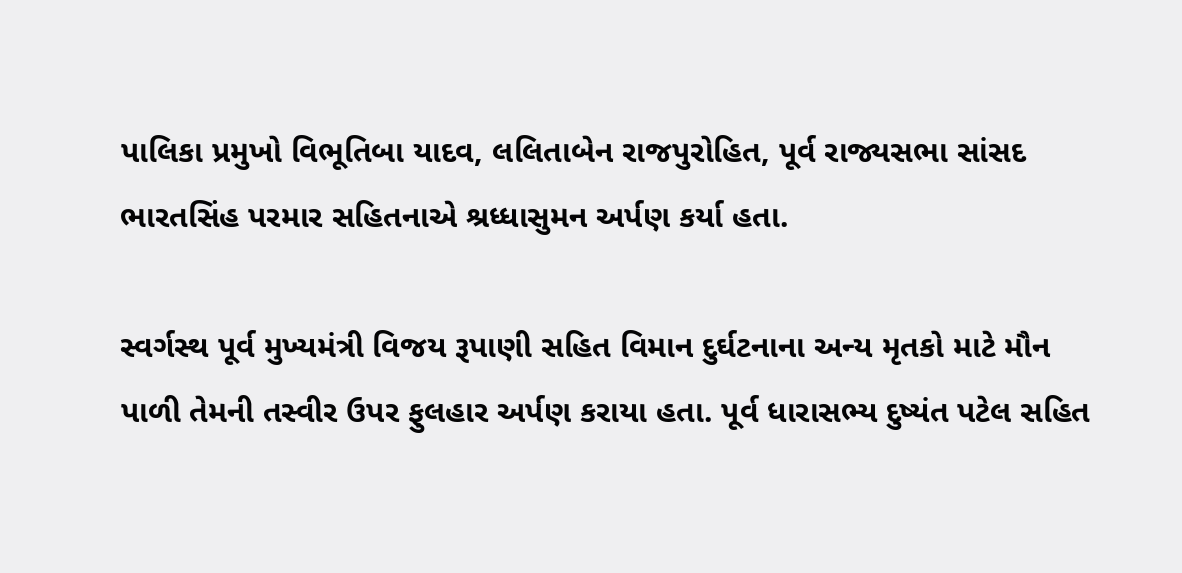પાલિકા પ્રમુખો વિભૂતિબા યાદવ, લલિતાબેન રાજપુરોહિત, પૂર્વ રાજ્યસભા સાંસદ ભારતસિંહ પરમાર સહિતનાએ શ્રધ્ધાસુમન અર્પણ કર્યા હતા.

સ્વર્ગસ્થ પૂર્વ મુખ્યમંત્રી વિજય રૂપાણી સહિત વિમાન દુર્ઘટનાના અન્ય મૃતકો માટે મૌન પાળી તેમની તસ્વીર ઉપર ફુલહાર અર્પણ કરાયા હતા. પૂર્વ ધારાસભ્ય દુષ્યંત પટેલ સહિત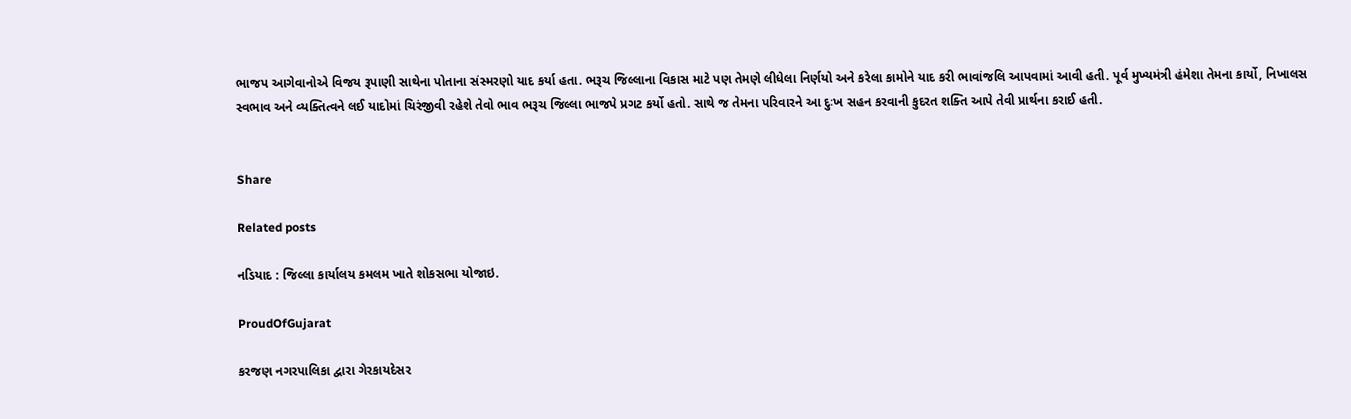ભાજપ આગેવાનોએ વિજય રૂપાણી સાથેના પોતાના સંસ્મરણો યાદ કર્યા હતા. ભરૂચ જિલ્લાના વિકાસ માટે પણ તેમણે લીધેલા નિર્ણયો અને કરેલા કામોને યાદ કરી ભાવાંજલિ આપવામાં આવી હતી. પૂર્વ મુખ્યમંત્રી હંમેશા તેમના કાર્યો, નિખાલસ સ્વભાવ અને વ્યક્તિત્વને લઈ યાદોમાં ચિરંજીવી રહેશે તેવો ભાવ ભરૂચ જિલ્લા ભાજપે પ્રગટ કર્યો હતો. સાથે જ તેમના પરિવારને આ દુઃખ સહન કરવાની કુદરત શક્તિ આપે તેવી પ્રાર્થના કરાઈ હતી.


Share

Related posts

નડિયાદ : જિલ્લા કાર્યાલય કમલમ ખાતે શોકસભા યોજાઇ.

ProudOfGujarat

કરજણ નગરપાલિકા દ્વારા ગેરકાયદેસર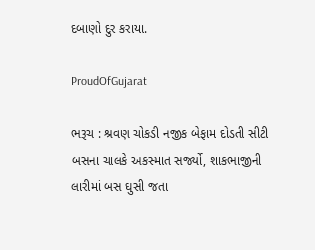દબાણો દુર કરાયા.

ProudOfGujarat

ભરૂચ : શ્રવણ ચોકડી નજીક બેફામ દોડતી સીટી બસના ચાલકે અકસ્માત સર્જ્યો, શાકભાજીની લારીમાં બસ ઘુસી જતા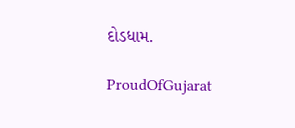દોડધામ.

ProudOfGujarat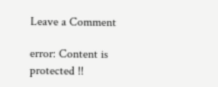Leave a Comment

error: Content is protected !!